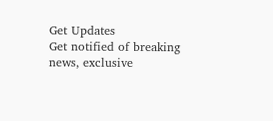Get Updates
Get notified of breaking news, exclusive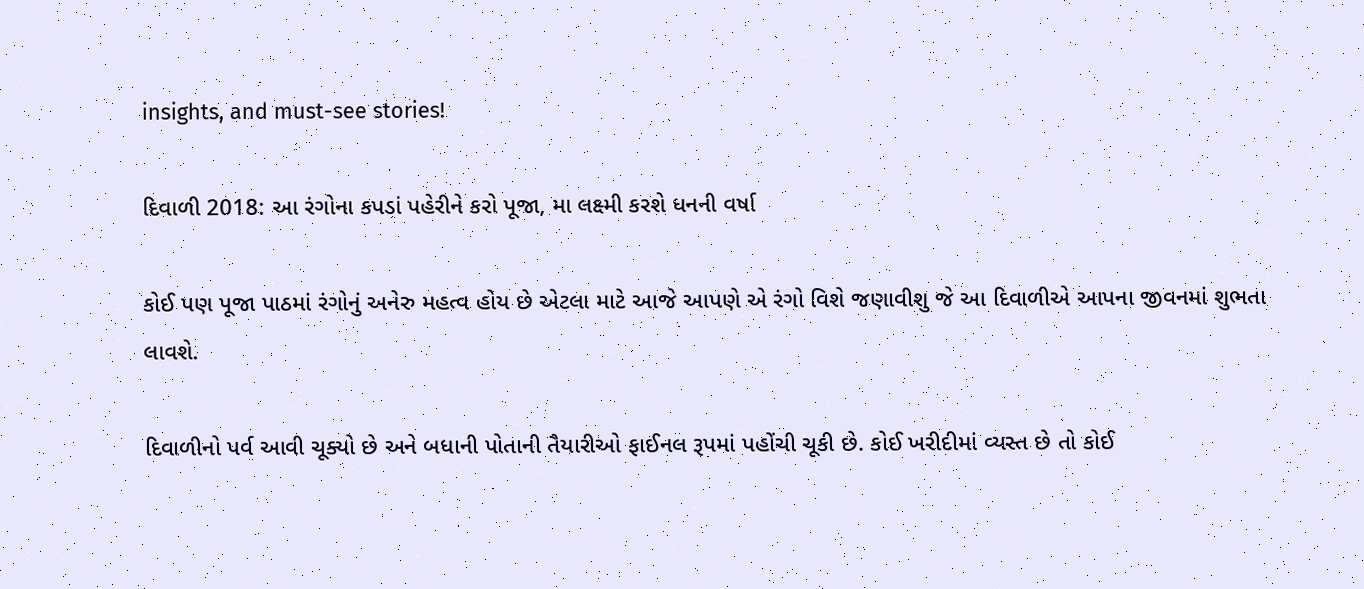insights, and must-see stories!

દિવાળી 2018: આ રંગોના કપડાં પહેરીને કરો પૂજા, મા લક્ષ્મી કરશે ધનની વર્ષા

કોઈ પણ પૂજા પાઠમાં રંગોનું અનેરુ મહત્વ હોય છે એટલા માટે આજે આપણે એ રંગો વિશે જણાવીશુ જે આ દિવાળીએ આપના જીવનમાં શુભતા લાવશે.

દિવાળીનો પર્વ આવી ચૂક્યો છે અને બધાની પોતાની તૈયારીઓ ફાઈનલ રૂપમાં પહોંચી ચૂકી છે. કોઈ ખરીદીમાં વ્યસ્ત છે તો કોઈ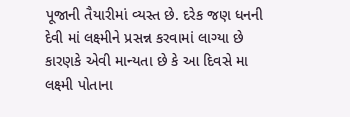પૂજાની તૈયારીમાં વ્યસ્ત છે. દરેક જણ ધનની દેવી માં લક્ષ્મીને પ્રસન્ન કરવામાં લાગ્યા છે કારણકે એવી માન્યતા છે કે આ દિવસે મા લક્ષ્મી પોતાના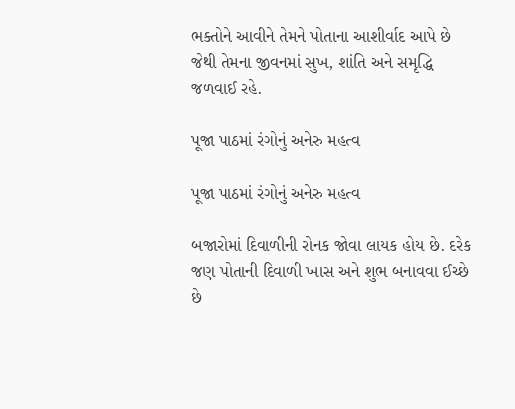ભક્તોને આવીને તેમને પોતાના આશીર્વાદ આપે છે જેથી તેમના જીવનમાં સુખ, શાંતિ અને સમૃદ્ધિ જળવાઈ રહે.

પૂજા પાઠમાં રંગોનું અનેરુ મહત્વ

પૂજા પાઠમાં રંગોનું અનેરુ મહત્વ

બજારોમાં દિવાળીની રોનક જોવા લાયક હોય છે. દરેક જણ પોતાની દિવાળી ખાસ અને શુભ બનાવવા ઈચ્છે છે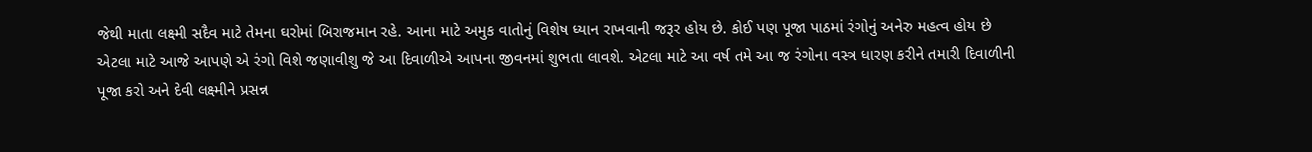જેથી માતા લક્ષ્મી સદૈવ માટે તેમના ઘરોમાં બિરાજમાન રહે. આના માટે અમુક વાતોનું વિશેષ ધ્યાન રાખવાની જરૂર હોય છે. કોઈ પણ પૂજા પાઠમાં રંગોનું અનેરુ મહત્વ હોય છે એટલા માટે આજે આપણે એ રંગો વિશે જણાવીશુ જે આ દિવાળીએ આપના જીવનમાં શુભતા લાવશે. એટલા માટે આ વર્ષ તમે આ જ રંગોના વસ્ત્ર ધારણ કરીને તમારી દિવાળીની પૂજા કરો અને દેવી લક્ષ્મીને પ્રસન્ન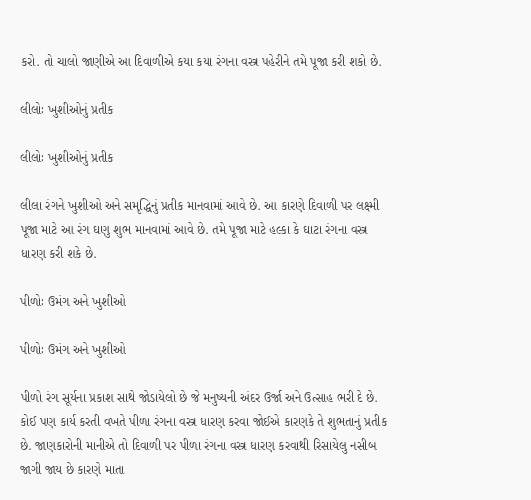કરો. તો ચાલો જાણીએ આ દિવાળીએ કયા કયા રંગના વસ્ત્ર પહેરીને તમે પૂજા કરી શકો છે.

લીલોઃ ખુશીઓનું પ્રતીક

લીલોઃ ખુશીઓનું પ્રતીક

લીલા રંગને ખુશીઓ અને સમૃદ્ધિનું પ્રતીક માનવામાં આવે છે. આ કારણે દિવાળી પર લક્ષ્મી પૂજા માટે આ રંગ ઘણુ શુભ માનવામાં આવે છે. તમે પૂજા માટે હલ્કા કે ઘાટા રંગના વસ્ત્ર ધારણ કરી શકે છે.

પીળોઃ ઉમંગ અને ખુશીઓ

પીળોઃ ઉમંગ અને ખુશીઓ

પીળો રંગ સૂર્યના પ્રકાશ સાથે જોડાયેલો છે જે મનુષ્યની અંદર ઉર્જા અને ઉત્સાહ ભરી દે છે. કોઈ પણ કાર્ય કરતી વખતે પીળા રંગના વસ્ત્ર ધારણ કરવા જોઈએ કારણકે તે શુભતાનું પ્રતીક છે. જાણકારોની માનીએ તો દિવાળી પર પીળા રંગના વસ્ત્ર ધારણ કરવાથી રિસાયેલુ નસીબ જાગી જાય છે કારણે માતા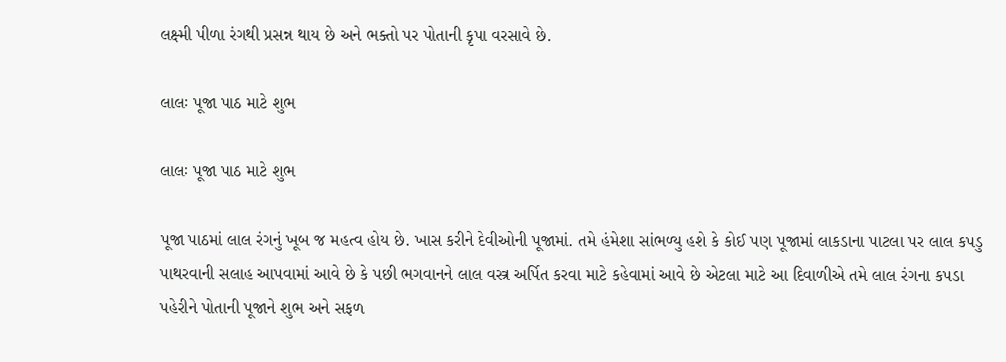લક્ષ્મી પીળા રંગથી પ્રસન્ન થાય છે અને ભક્તો પર પોતાની કૃપા વરસાવે છે.

લાલઃ પૂજા પાઠ માટે શુભ

લાલઃ પૂજા પાઠ માટે શુભ

પૂજા પાઠમાં લાલ રંગનું ખૂબ જ મહત્વ હોય છે. ખાસ કરીને દેવીઓની પૂજામાં. તમે હંમેશા સાંભળ્યુ હશે કે કોઈ પણ પૂજામાં લાકડાના પાટલા પર લાલ કપડુ પાથરવાની સલાહ આપવામાં આવે છે કે પછી ભગવાનને લાલ વસ્ત્ર અર્પિત કરવા માટે કહેવામાં આવે છે એટલા માટે આ દિવાળીએ તમે લાલ રંગના કપડા પહેરીને પોતાની પૂજાને શુભ અને સફળ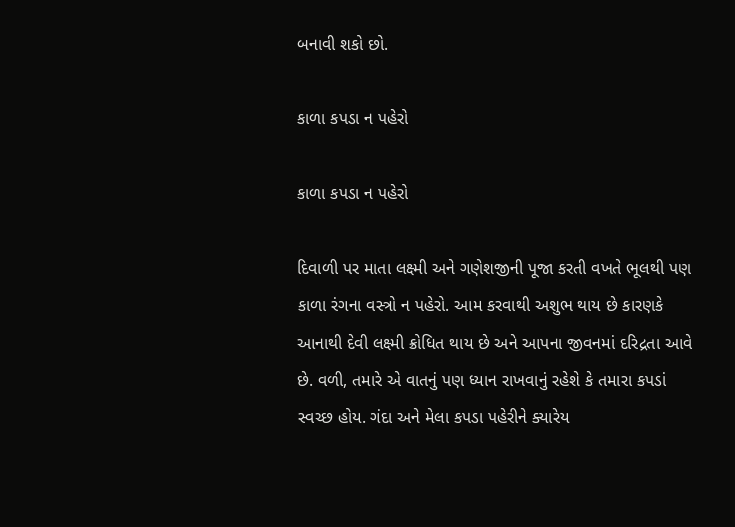બનાવી શકો છો.

કાળા કપડા ન પહેરો

કાળા કપડા ન પહેરો

દિવાળી પર માતા લક્ષ્મી અને ગણેશજીની પૂજા કરતી વખતે ભૂલથી પણ કાળા રંગના વસ્ત્રો ન પહેરો. આમ કરવાથી અશુભ થાય છે કારણકે આનાથી દેવી લક્ષ્મી ક્રોધિત થાય છે અને આપના જીવનમાં દરિદ્રતા આવે છે. વળી, તમારે એ વાતનું પણ ધ્યાન રાખવાનું રહેશે કે તમારા કપડાં સ્વચ્છ હોય. ગંદા અને મેલા કપડા પહેરીને ક્યારેય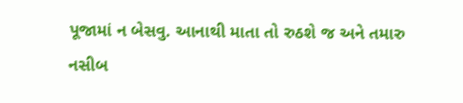પૂજામાં ન બેસવુ. આનાથી માતા તો રુઠશે જ અને તમારુ નસીબ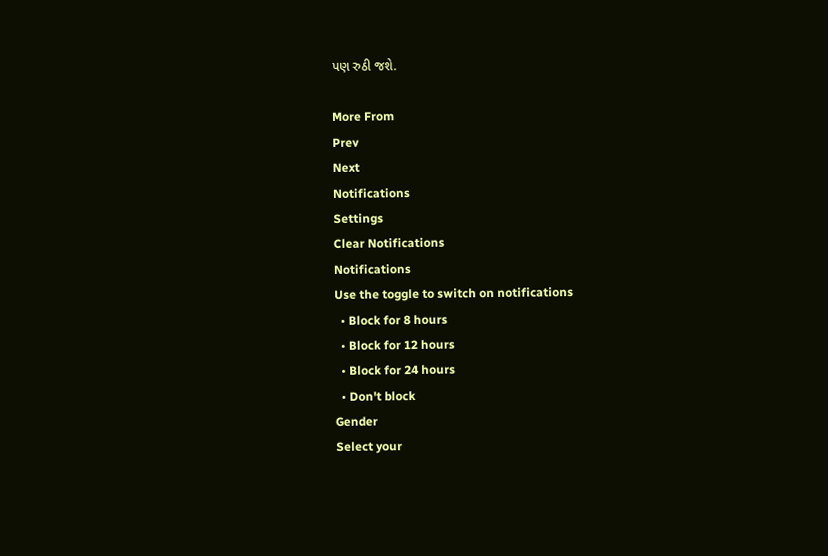પણ રુઠી જશે.

More From
Prev
Next
Notifications
Settings
Clear Notifications
Notifications
Use the toggle to switch on notifications
  • Block for 8 hours
  • Block for 12 hours
  • Block for 24 hours
  • Don't block
Gender
Select your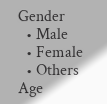Gender
  • Male
  • Female
  • Others
Age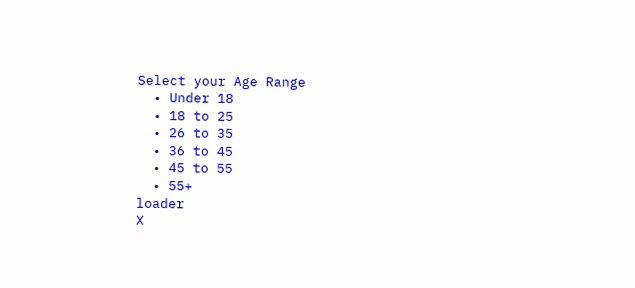Select your Age Range
  • Under 18
  • 18 to 25
  • 26 to 35
  • 36 to 45
  • 45 to 55
  • 55+
loader
X